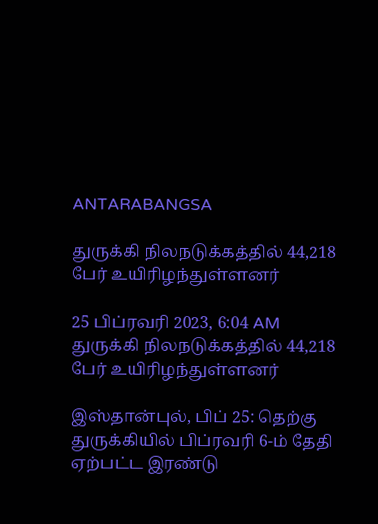ANTARABANGSA

துருக்கி நிலநடுக்கத்தில் 44,218 பேர் உயிரிழந்துள்ளனர்

25 பிப்ரவரி 2023, 6:04 AM
துருக்கி நிலநடுக்கத்தில் 44,218 பேர் உயிரிழந்துள்ளனர்

இஸ்தான்புல், பிப் 25: தெற்கு துருக்கியில் பிப்ரவரி 6-ம் தேதி ஏற்பட்ட இரண்டு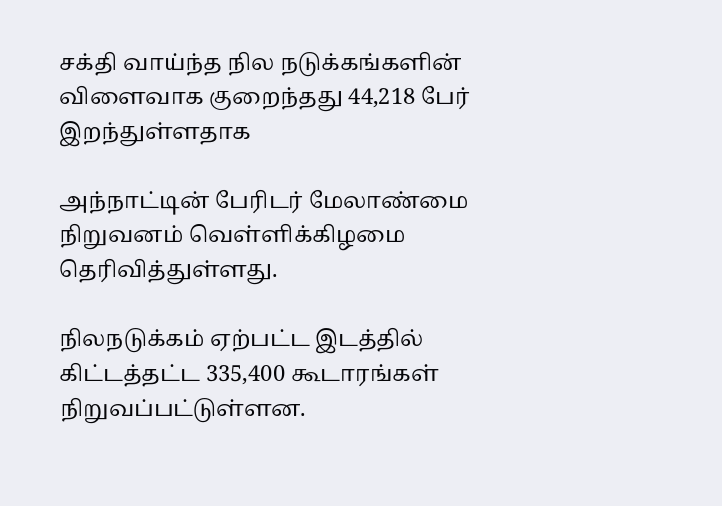சக்தி வாய்ந்த நில நடுக்கங்களின் விளைவாக குறைந்தது 44,218 பேர் இறந்துள்ளதாக

அந்நாட்டின் பேரிடர் மேலாண்மை நிறுவனம் வெள்ளிக்கிழமை தெரிவித்துள்ளது.

நிலநடுக்கம் ஏற்பட்ட இடத்தில் கிட்டத்தட்ட 335,400 கூடாரங்கள் நிறுவப்பட்டுள்ளன.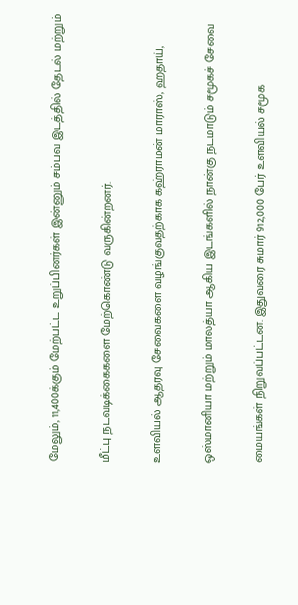மேலும், 11,400க்கும் மேற்பட்ட உறுப்பினர்கள் இன்னும் சம்பவ இடத்தில் தேடல் மற்றும்

மீட்பு நடவடிக்கைகளை மேற்கொண்டு வருகின்றனர்.

உளவியல் ஆதரவு சேவைகளை வழங்குவதற்காக கஹ்ராமன் மாராஸ், ஹதாய்,

ஒஸ்மானியா மற்றும் மாலத்யா ஆகிய இடங்களில் நான்கு நடமாடும் சமூகச் சேவை

மையங்கள் நிறுவப்பட்டன. இதுவரை சுமார் 912,000 பேர் உளவியல் சமூக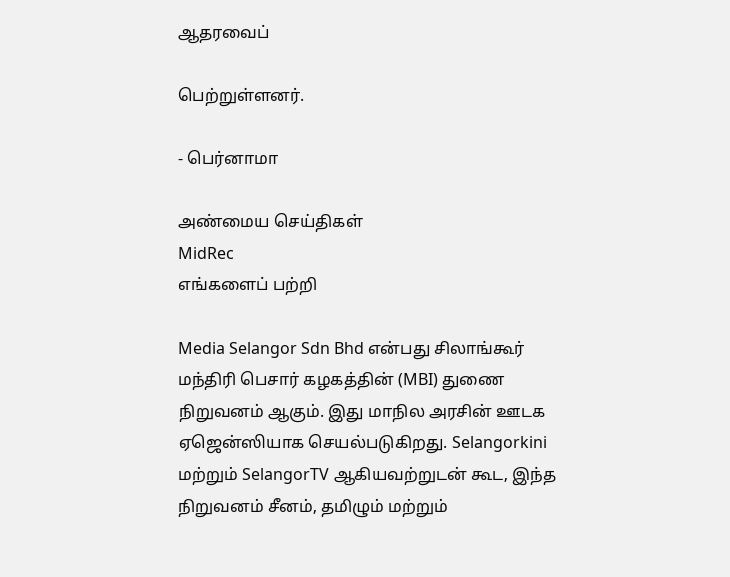ஆதரவைப்

பெற்றுள்ளனர்.

- பெர்னாமா

அண்மைய செய்திகள்
MidRec
எங்களைப் பற்றி

Media Selangor Sdn Bhd என்பது சிலாங்கூர் மந்திரி பெசார் கழகத்தின் (MBI) துணை நிறுவனம் ஆகும். இது மாநில அரசின் ஊடக ஏஜென்ஸியாக செயல்படுகிறது. Selangorkini மற்றும் SelangorTV ஆகியவற்றுடன் கூட, இந்த நிறுவனம் சீனம், தமிழும் மற்றும்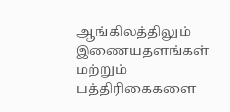ஆங்கிலத்திலும் இணையதளங்கள் மற்றும் பத்திரிகைகளை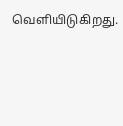வெளியிடுகிறது.